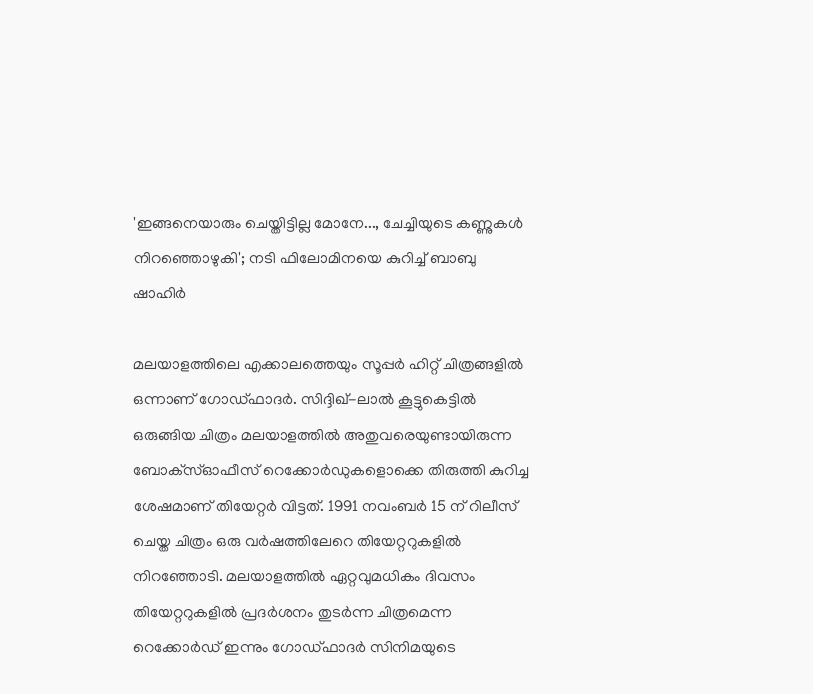'ഇങ്ങനെയാരും ചെയ്തിട്ടില്ല മോനേ..., ചേച്ചിയുടെ കണ്ണുകൾ നിറഞ്ഞൊഴുകി'; നടി ഫിലോമിനയെ കുറിച്ച് ബാബു ഷാഹിർ

മലയാളത്തിലെ എക്കാലത്തെയും സൂപ്പർ ഹിറ്റ് ചിത്രങ്ങളിൽ ഒന്നാണ് ഗോഡ്‌ഫാദർ. സിദ്ദിഖ്-ലാൽ കൂട്ടുകെട്ടിൽ ഒരുങ്ങിയ ചിത്രം മലയാളത്തിൽ അതുവരെയുണ്ടായിരുന്ന ബോക്‌സ്ഓഫീസ് റെക്കോർഡുകളൊക്കെ തിരുത്തി കുറിച്ച ശേഷമാണ് തിയേറ്റർ വിട്ടത്. 1991 നവംബർ 15 ന് റിലീസ് ചെയ്ത ചിത്രം ഒരു വർഷത്തിലേറെ തിയേറ്ററുകളിൽ നിറഞ്ഞോടി. മലയാളത്തിൽ ഏറ്റവുമധികം ദിവസം തിയേറ്ററുകളിൽ പ്രദർശനം തുടർന്ന ചിത്രമെന്ന റെക്കോർഡ് ഇന്നും ഗോഡ്ഫാദർ സിനിമയുടെ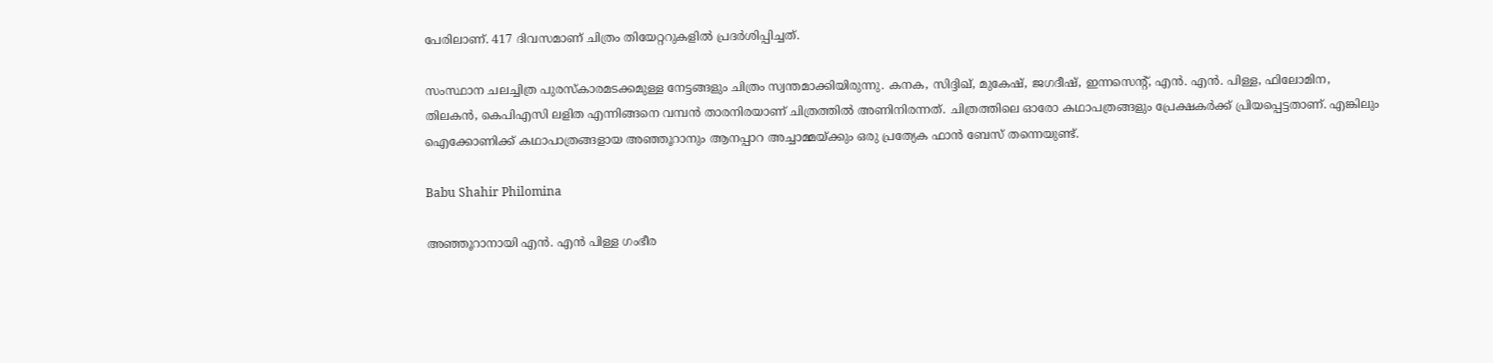പേരിലാണ്. 417 ദിവസമാണ് ചിത്രം തിയേറ്ററുകളിൽ പ്രദർശിപ്പിച്ചത്.

സംസ്ഥാന ചലച്ചിത്ര പുരസ്കാരമടക്കമുള്ള നേട്ടങ്ങളും ചിത്രം സ്വന്തമാക്കിയിരുന്നു. കനക, സിദ്ദിഖ്, മുകേഷ്, ജഗദീഷ്, ഇന്നസെന്റ്, എൻ. എൻ. പിള്ള, ഫിലോമിന, തിലകൻ, കെപിഎസി ലളിത എന്നിങ്ങനെ വമ്പൻ താരനിരയാണ് ചിത്രത്തിൽ അണിനിരന്നത്. ചിത്രത്തിലെ ഓരോ കഥാപത്രങ്ങളും പ്രേക്ഷകർക്ക് പ്രിയപ്പെട്ടതാണ്. എങ്കിലും ഐക്കോണിക്ക് കഥാപാത്രങ്ങളായ അഞ്ഞൂറാനും ആനപ്പാറ അച്ചാമ്മയ്ക്കും ഒരു പ്രത്യേക ഫാൻ ബേസ് തന്നെയുണ്ട്.

Babu Shahir Philomina

അഞ്ഞൂറാനായി എൻ. എൻ പിള്ള ഗംഭീര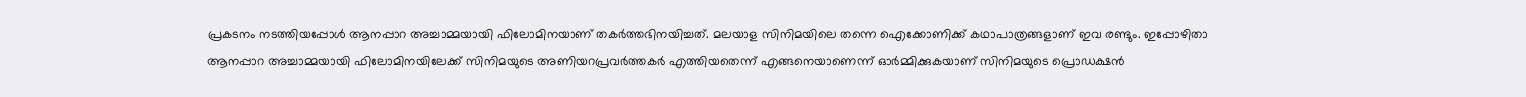പ്രകടനം നടത്തിയപ്പോൾ ആനപ്പാറ അച്ചാമ്മയായി ഫിലോമിനയാണ് തകർത്തഭിനയിച്ചത്. മലയാള സിനിമയിലെ തന്നെ ഐക്കോണിക്ക് കഥാപാത്രങ്ങളാണ് ഇവ രണ്ടും. ഇപ്പോഴിതാ ആനപ്പാറ അച്ചാമ്മയായി ഫിലോമിനയിലേക്ക് സിനിമയുടെ അണിയറപ്രവർത്തകർ എത്തിയതെന്ന് എങ്ങനെയാണെന്ന് ഓർമ്മിക്കുകയാണ് സിനിമയുടെ പ്രൊഡക്ഷൻ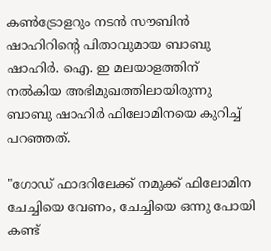കൺട്രോളറും നടൻ സൗബിൻ ഷാഹിറിന്റെ പിതാവുമായ ബാബു ഷാഹിർ. ഐ. ഇ മലയാളത്തിന് നൽകിയ അഭിമുഖത്തിലായിരുന്നു ബാബു ഷാഹിർ ഫിലോമിനയെ കുറിച്ച് പറഞ്ഞത്.

"ഗോഡ് ഫാദറിലേക്ക് നമുക്ക് ഫിലോമിന ചേച്ചിയെ വേണം, ചേച്ചിയെ ഒന്നു പോയി കണ്ട്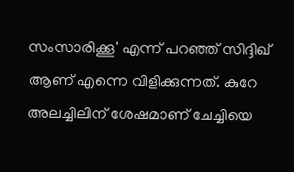സംസാരിക്കൂ' എന്ന് പറഞ്ഞ് സിദ്ദിഖ് ആണ് എന്നെ വിളിക്കുന്നത്. കുറേ അലച്ചിലിന് ശേഷമാണ് ചേച്ചിയെ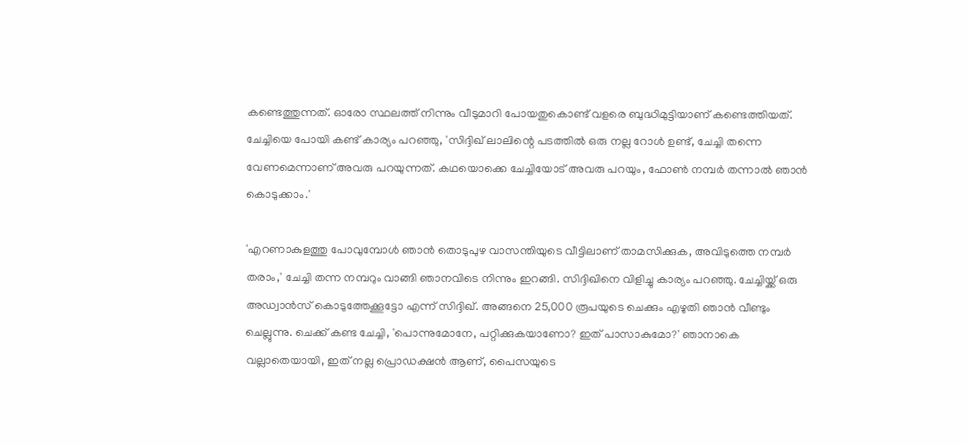കണ്ടെത്തുന്നത്. ഓരോ സ്ഥലത്ത് നിന്നും വീടുമാറി പോയതുകൊണ്ട് വളരെ ബുദ്ധിമുട്ടിയാണ് കണ്ടെത്തിയത്. ചേച്ചിയെ പോയി കണ്ട് കാര്യം പറഞ്ഞു, 'സിദ്ദിഖ് ലാലിന്റെ പടത്തിൽ ഒരു നല്ല റോൾ ഉണ്ട്, ചേച്ചി തന്നെ വേണമെന്നാണ് അവരു പറയുന്നത്. കഥയൊക്കെ ചേച്ചിയോട് അവരു പറയും, ഫോൺ നമ്പർ തന്നാൽ ഞാൻ കൊടുക്കാം.'

'എറണാകുളത്തു പോവുമ്പോൾ ഞാൻ തൊടുപുഴ വാസന്തിയുടെ വീട്ടിലാണ് താമസിക്കുക, അവിടുത്തെ നമ്പർ തരാം,' ചേച്ചി തന്ന നമ്പറും വാങ്ങി ഞാനവിടെ നിന്നും ഇറങ്ങി. സിദ്ദിഖിനെ വിളിച്ചു കാര്യം പറഞ്ഞു. ചേച്ചിയ്ക്ക് ഒരു അഡ്വാൻസ് കൊടുത്തേക്കൂട്ടോ എന്ന് സിദ്ദിഖ്. അങ്ങനെ 25,000 രൂപയുടെ ചെക്കും എഴുതി ഞാൻ വീണ്ടും ചെല്ലുന്നു. ചെക്ക് കണ്ട ചേച്ചി, 'പൊന്നുമോനേ, പറ്റിക്കുകയാണോ? ഇത് പാസാകുമോ?' ഞാനാകെ വല്ലാതെയായി, ഇത് നല്ല പ്രൊഡക്ഷൻ ആണ്, പൈസയുടെ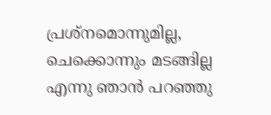പ്രശ്നമൊന്നുമില്ല, ചെക്കൊന്നും മടങ്ങില്ല എന്നു ഞാൻ പറഞ്ഞു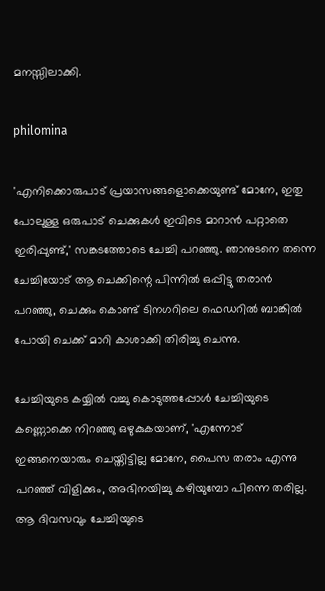മനസ്സിലാക്കി.

philomina

'എനിക്കൊരുപാട് പ്രയാസങ്ങളൊക്കെയുണ്ട് മോനേ, ഇതു പോലുള്ള ഒരുപാട് ചെക്കുകൾ ഇവിടെ മാറാൻ പറ്റാതെ ഇരിപ്പുണ്ട്,' സങ്കടത്തോടെ ചേച്ചി പറഞ്ഞു. ഞാനുടനെ തന്നെ ചേച്ചിയോട് ആ ചെക്കിന്റെ പിന്നിൽ ഒപ്പിട്ടു തരാൻ പറഞ്ഞു, ചെക്കും കൊണ്ട് ടിനഗറിലെ ഫെഡറിൽ ബാങ്കിൽ പോയി ചെക്ക് മാറി കാശാക്കി തിരിച്ചു ചെന്നു.

ചേച്ചിയുടെ കയ്യിൽ വച്ചു കൊടുത്തപ്പോൾ ചേച്ചിയുടെ കണ്ണൊക്കെ നിറഞ്ഞു ഒഴുകുകയാണ്, 'എന്നോട് ഇങ്ങനെയാരും ചെയ്തിട്ടില്ല മോനേ, പൈസ തരാം എന്നു പറഞ്ഞ് വിളിക്കും, അഭിനയിച്ചു കഴിയുമ്പോ പിന്നെ തരില്ല. ആ ദിവസവും ചേച്ചിയുടെ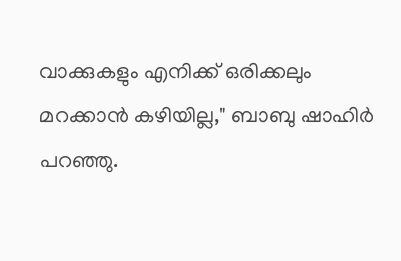വാക്കുകളും എനിക്ക് ഒരിക്കലും മറക്കാൻ കഴിയില്ല," ബാബു ഷാഹിർ പറഞ്ഞു.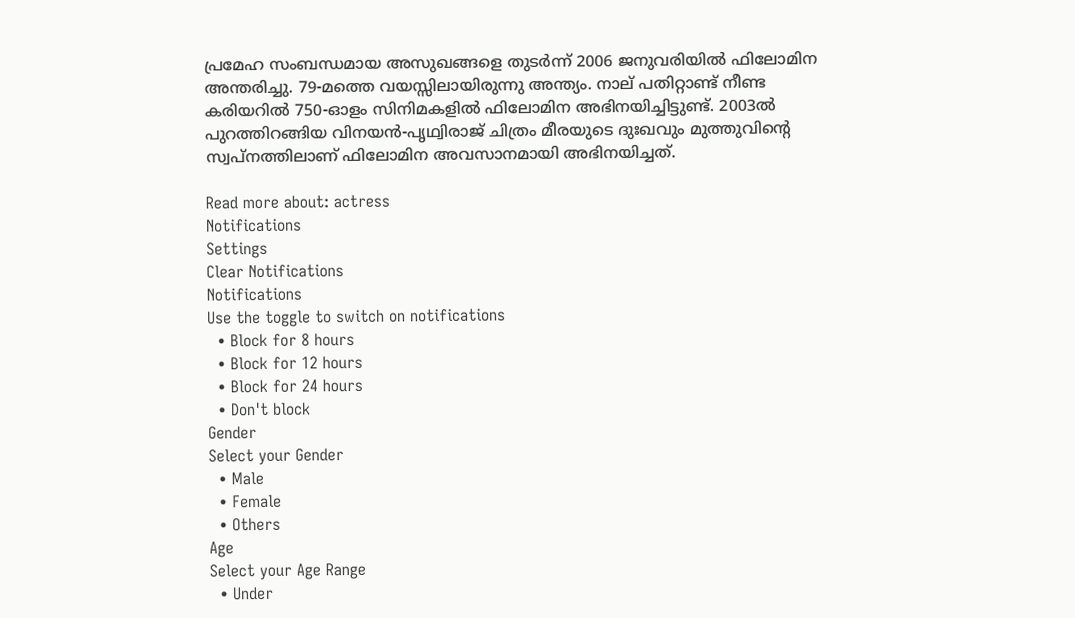പ്രമേഹ സംബന്ധമായ അസുഖങ്ങളെ തുടർന്ന് 2006 ജനുവരിയിൽ ഫിലോമിന അന്തരിച്ചു. 79-മത്തെ വയസ്സിലായിരുന്നു അന്ത്യം. നാല് പതിറ്റാണ്ട് നീണ്ട കരിയറിൽ 750-ഓളം സിനിമകളിൽ ഫിലോമിന അഭിനയിച്ചിട്ടുണ്ട്. 2003ൽ പുറത്തിറങ്ങിയ വിനയൻ-പൃഥ്വിരാജ് ചിത്രം മീരയുടെ ദുഃഖവും മുത്തുവിന്റെ സ്വപ്നത്തിലാണ് ഫിലോമിന അവസാനമായി അഭിനയിച്ചത്.

Read more about: actress
Notifications
Settings
Clear Notifications
Notifications
Use the toggle to switch on notifications
  • Block for 8 hours
  • Block for 12 hours
  • Block for 24 hours
  • Don't block
Gender
Select your Gender
  • Male
  • Female
  • Others
Age
Select your Age Range
  • Under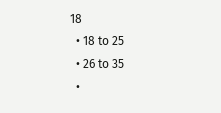18
  • 18 to 25
  • 26 to 35
  •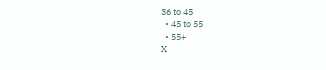36 to 45
  • 45 to 55
  • 55+
X